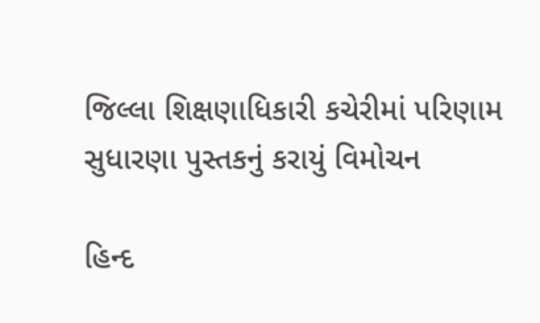જિલ્લા શિક્ષણાધિકારી કચેરીમાં પરિણામ સુધારણા પુસ્તકનું કરાયું વિમોચન

હિન્દ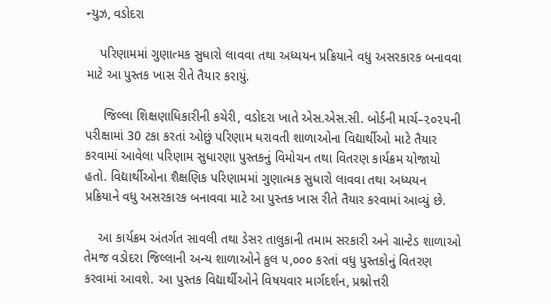ન્યુઝ, વડોદરા

    પરિણામમાં ગુણાત્મક સુધારો લાવવા તથા અધ્યયન પ્રક્રિયાને વધુ અસરકારક બનાવવા માટે આ પુસ્તક ખાસ રીતે તૈયાર કરાયું.

     જિલ્લા શિક્ષણાધિકારીની કચેરી, વડોદરા ખાતે એસ.એસ.સી. બોર્ડની માર્ચ–૨૦૨૫ની પરીક્ષામાં 30 ટકા કરતાં ઓછું પરિણામ ધરાવતી શાળાઓના વિદ્યાર્થીઓ માટે તૈયાર કરવામાં આવેલા પરિણામ સુધારણા પુસ્તકનું વિમોચન તથા વિતરણ કાર્યક્રમ યોજાયો હતો. વિદ્યાર્થીઓના શૈક્ષણિક પરિણામમાં ગુણાત્મક સુધારો લાવવા તથા અધ્યયન પ્રક્રિયાને વધુ અસરકારક બનાવવા માટે આ પુસ્તક ખાસ રીતે તૈયાર કરવામાં આવ્યું છે.

    આ કાર્યક્રમ અંતર્ગત સાવલી તથા ડેસર તાલુકાની તમામ સરકારી અને ગ્રાન્ટેડ શાળાઓ તેમજ વડોદરા જિલ્લાની અન્ય શાળાઓને કુલ ૫,૦૦૦ કરતાં વધુ પુસ્તકોનું વિતરણ કરવામાં આવશે. આ પુસ્તક વિદ્યાર્થીઓને વિષયવાર માર્ગદર્શન, પ્રશ્નોત્તરી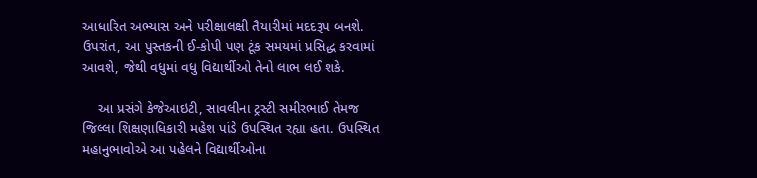આધારિત અભ્યાસ અને પરીક્ષાલક્ષી તૈયારીમાં મદદરૂપ બનશે. ઉપરાંત, આ પુસ્તકની ઈ-કોપી પણ ટૂંક સમયમાં પ્રસિદ્ધ કરવામાં આવશે, જેથી વધુમાં વધુ વિદ્યાર્થીઓ તેનો લાભ લઈ શકે.

    આ પ્રસંગે કેજેઆઇટી, સાવલીના ટ્રસ્ટી સમીરભાઈ તેમજ જિલ્લા શિક્ષણાધિકારી મહેશ પાંડે ઉપસ્થિત રહ્યા હતા. ઉપસ્થિત મહાનુભાવોએ આ પહેલને વિદ્યાર્થીઓના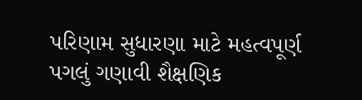પરિણામ સુધારણા માટે મહત્વપૂર્ણ પગલું ગણાવી શૈક્ષણિક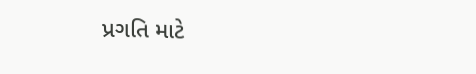પ્રગતિ માટે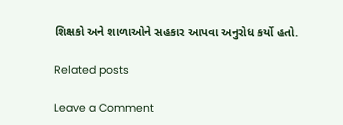શિક્ષકો અને શાળાઓને સહકાર આપવા અનુરોધ કર્યો હતો.

Related posts

Leave a Comment